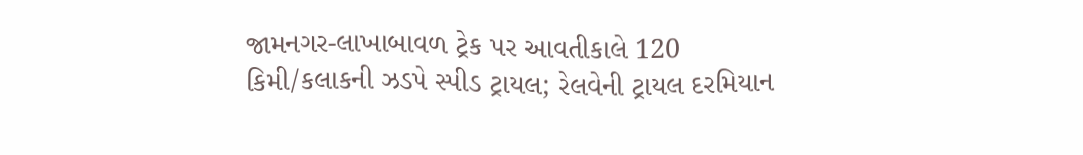જામનગર-લાખાબાવળ ટ્રેક પર આવતીકાલે 120 કિમી/કલાકની ઝડપે સ્પીડ ટ્રાયલ; રેલવેની ટ્રાયલ દરમિયાન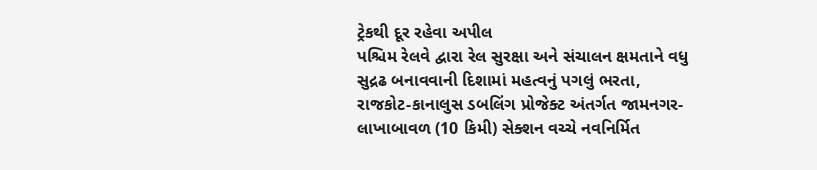ટ્રેકથી દૂર રહેવા અપીલ
પશ્ચિમ રેલવે દ્વારા રેલ સુરક્ષા અને સંચાલન ક્ષમતાને વધુ સુદ્રઢ બનાવવાની દિશામાં મહત્વનું પગલું ભરતા, રાજકોટ-કાનાલુસ ડબલિંગ પ્રોજેક્ટ અંતર્ગત જામનગર-લાખાબાવળ (10 કિમી) સેક્શન વચ્ચે નવનિર્મિત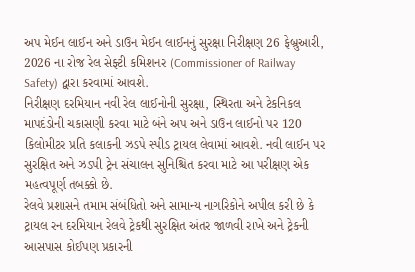અપ મેઈન લાઈન અને ડાઉન મેઈન લાઈનનું સુરક્ષા નિરીક્ષણ 26 ફેબ્રુઆરી, 2026 ના રોજ રેલ સેફ્ટી કમિશનર (Commissioner of Railway Safety) દ્વારા કરવામાં આવશે.
નિરીક્ષણ દરમિયાન નવી રેલ લાઈનોની સુરક્ષા, સ્થિરતા અને ટેકનિકલ માપદંડોની ચકાસણી કરવા માટે બંને અપ અને ડાઉન લાઈનો પર 120 કિલોમીટર પ્રતિ કલાકની ઝડપે સ્પીડ ટ્રાયલ લેવામાં આવશે. નવી લાઈન પર સુરક્ષિત અને ઝડપી ટ્રેન સંચાલન સુનિશ્ચિત કરવા માટે આ પરીક્ષણ એક મહત્વપૂર્ણ તબક્કો છે.
રેલવે પ્રશાસને તમામ સંબંધિતો અને સામાન્ય નાગરિકોને અપીલ કરી છે કે ટ્રાયલ રન દરમિયાન રેલવે ટ્રેકથી સુરક્ષિત અંતર જાળવી રાખે અને ટ્રેકની આસપાસ કોઈપણ પ્રકારની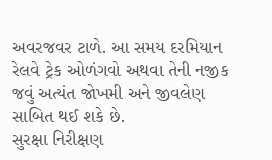અવરજવર ટાળે. આ સમય દરમિયાન રેલવે ટ્રેક ઓળંગવો અથવા તેની નજીક જવું અત્યંત જોખમી અને જીવલેણ સાબિત થઈ શકે છે.
સુરક્ષા નિરીક્ષણ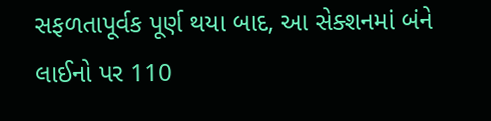સફળતાપૂર્વક પૂર્ણ થયા બાદ, આ સેક્શનમાં બંને લાઈનો પર 110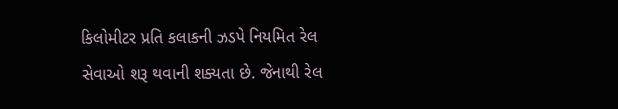કિલોમીટર પ્રતિ કલાકની ઝડપે નિયમિત રેલ સેવાઓ શરૂ થવાની શક્યતા છે. જેનાથી રેલ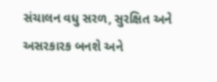સંચાલન વધુ સરળ, સુરક્ષિત અને અસરકારક બનશે અને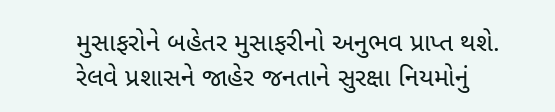મુસાફરોને બહેતર મુસાફરીનો અનુભવ પ્રાપ્ત થશે.
રેલવે પ્રશાસને જાહેર જનતાને સુરક્ષા નિયમોનું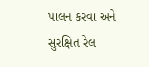પાલન કરવા અને સુરક્ષિત રેલ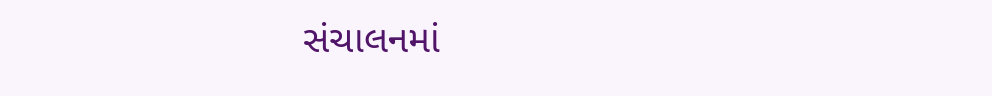સંચાલનમાં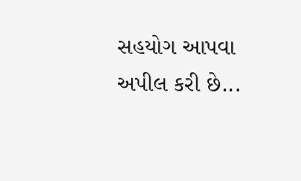સહયોગ આપવા અપીલ કરી છે...